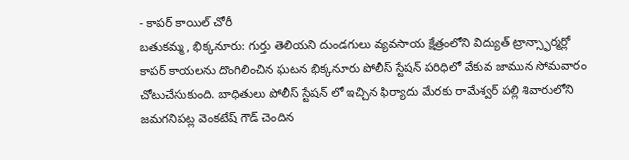- కాపర్ కాయిల్ చోరీ
బతుకమ్మ, భిక్కనూరు: గుర్తు తెలియని దుండగులు వ్యవసాయ క్షేత్రంలోని విద్యుత్ ట్రాన్స్ఫార్మర్లో కాపర్ కాయలను దొంగిలించిన ఘటన భిక్కనూరు పోలీస్ స్టేషన్ పరిధిలో వేకువ జామున సోమవారం చోటుచేసుకుంది. బాధితులు పోలీస్ స్టేషన్ లో ఇచ్చిన ఫిర్యాదు మేరకు రామేశ్వర్ పల్లి శివారులోని జమగనిపట్ల వెంకటేష్ గౌడ్ చెందిన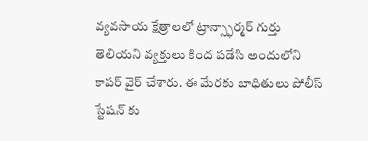వ్యవసాయ క్షేత్రాలలో ట్రాన్స్ఫార్మర్ గుర్తు తెలియని వ్యక్తులు కింద పడేసి అందులోని కాపర్ వైర్ చేశారు. ఈ మేరకు బాధితులు పోలీస్ స్టేషన్ కు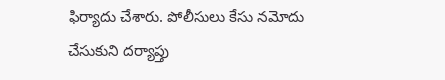ఫిర్యాదు చేశారు. పోలీసులు కేసు నమోదు చేసుకుని దర్యాప్తు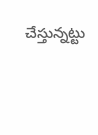చేస్తున్నట్టు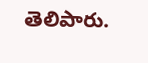తెలిపారు.